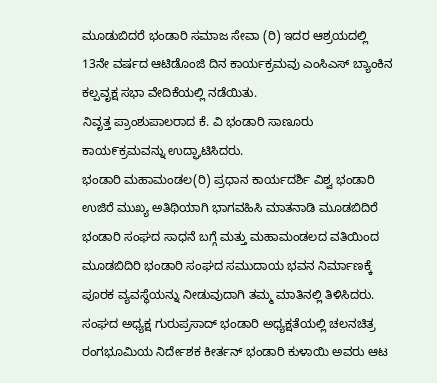ಮೂಡುಬಿದರೆ ಭಂಡಾರಿ ಸಮಾಜ ಸೇವಾ (ರಿ) ಇದರ ಆಶ್ರಯದಲ್ಲಿ 13ನೇ ವರ್ಷದ ಆಟಿಡೊಂಜಿ ದಿನ ಕಾರ್ಯಕ್ರಮವು ಎಂಸಿಎಸ್ ಬ್ಯಾಂಕಿನ ಕಲ್ಪವೃಕ್ಷ ಸಭಾ ವೇದಿಕೆಯಲ್ಲಿ ನಡೆಯಿತು.
ನಿವೃತ್ತ ಪ್ರಾಂಶುಪಾಲರಾದ ಕೆ. ವಿ ಭಂಡಾರಿ ಸಾಣೂರು ಕಾಯ೯ಕ್ರಮವನ್ನು ಉದ್ಘಾಟಿಸಿದರು.
ಭಂಡಾರಿ ಮಹಾಮಂಡಲ(ರಿ) ಪ್ರಧಾನ ಕಾರ್ಯದರ್ಶಿ ವಿಶ್ವ ಭಂಡಾರಿ ಉಜಿರೆ ಮುಖ್ಯ ಅತಿಥಿಯಾಗಿ ಭಾಗವಹಿಸಿ ಮಾತನಾಡಿ ಮೂಡಬಿದಿರೆ ಭಂಡಾರಿ ಸಂಘದ ಸಾಧನೆ ಬಗ್ಗೆ ಮತ್ತು ಮಹಾಮಂಡಲದ ವತಿಯಿಂದ ಮೂಡಬಿದಿರಿ ಭಂಡಾರಿ ಸಂಘದ ಸಮುದಾಯ ಭವನ ನಿರ್ಮಾಣಕ್ಕೆ ಪೂರಕ ವ್ಯವಸ್ಥೆಯನ್ನು ನೀಡುವುದಾಗಿ ತಮ್ಮ ಮಾತಿನಲ್ಲಿ ತಿಳಿಸಿದರು.
ಸಂಘದ ಅಧ್ಯಕ್ಷ ಗುರುಪ್ರಸಾದ್ ಭಂಡಾರಿ ಅಧ್ಯಕ್ಷತೆಯಲ್ಲಿ ಚಲನಚಿತ್ರ ರಂಗಭೂಮಿಯ ನಿರ್ದೇಶಕ ಕೀರ್ತನ್ ಭಂಡಾರಿ ಕುಳಾಯಿ ಅವರು ಆಟ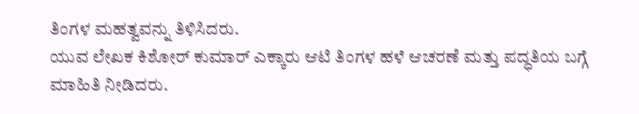ತಿಂಗಳ ಮಹತ್ವವನ್ನು ತಿಳಿಸಿದರು.
ಯುವ ಲೇಖಕ ಕಿಶೋರ್ ಕುಮಾರ್ ಎಕ್ಕಾರು ಆಟಿ ತಿಂಗಳ ಹಳೆ ಆಚರಣೆ ಮತ್ತು ಪದ್ಧತಿಯ ಬಗ್ಗೆ ಮಾಹಿತಿ ನೀಡಿದರು.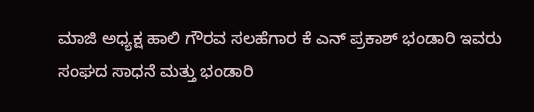ಮಾಜಿ ಅಧ್ಯಕ್ಷ ಹಾಲಿ ಗೌರವ ಸಲಹೆಗಾರ ಕೆ ಎನ್ ಪ್ರಕಾಶ್ ಭಂಡಾರಿ ಇವರು ಸಂಘದ ಸಾಧನೆ ಮತ್ತು ಭಂಡಾರಿ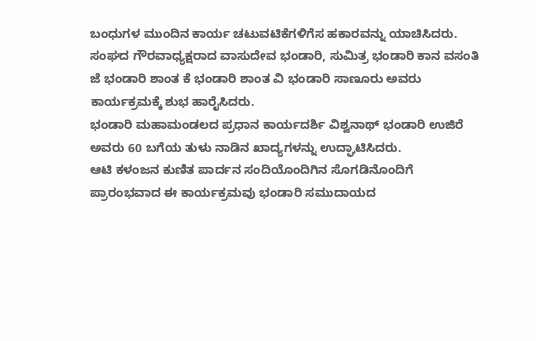ಬಂಧುಗಳ ಮುಂದಿನ ಕಾರ್ಯ ಚಟುವಟಿಕೆಗಳಿಗೆಸ ಹಕಾರವನ್ನು ಯಾಚಿಸಿದರು.
ಸಂಘದ ಗೌರವಾಧ್ಯಕ್ಷರಾದ ವಾಸುದೇವ ಭಂಡಾರಿ, ಸುಮಿತ್ರ ಭಂಡಾರಿ ಕಾನ ವಸಂತಿ ಜೆ ಭಂಡಾರಿ ಶಾಂತ ಕೆ ಭಂಡಾರಿ ಶಾಂತ ವಿ ಭಂಡಾರಿ ಸಾಣೂರು ಅವರು ಕಾರ್ಯಕ್ರಮಕ್ಕೆ ಶುಭ ಹಾರೈಸಿದರು.
ಭಂಡಾರಿ ಮಹಾಮಂಡಲದ ಪ್ರಧಾನ ಕಾರ್ಯದರ್ಶಿ ವಿಶ್ವನಾಥ್ ಭಂಡಾರಿ ಉಜಿರೆ ಅವರು 60 ಬಗೆಯ ತುಳು ನಾಡಿನ ಖಾದ್ಯಗಳನ್ನು ಉದ್ಘಾಟಿಸಿದರು.
ಆಟಿ ಕಳಂಜನ ಕುಣಿತ ಪಾರ್ದನ ಸಂದಿಯೊಂದಿಗಿನ ಸೊಗಡಿನೊಂದಿಗೆ ಪ್ರಾರಂಭವಾದ ಈ ಕಾರ್ಯಕ್ರಮವು ಭಂಡಾರಿ ಸಮುದಾಯದ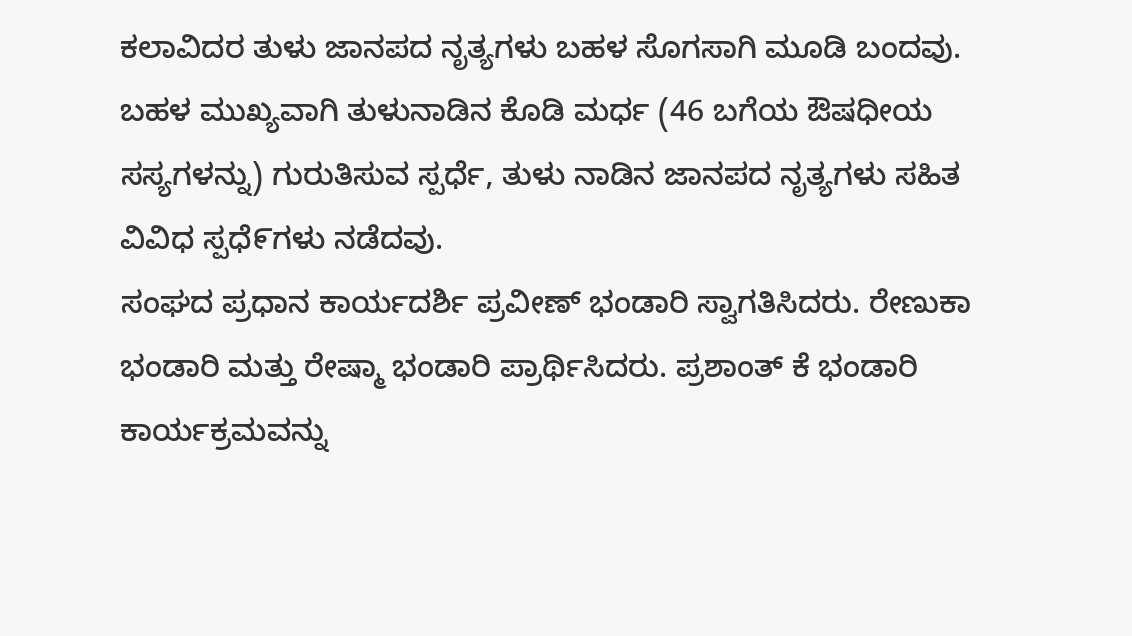ಕಲಾವಿದರ ತುಳು ಜಾನಪದ ನೃತ್ಯಗಳು ಬಹಳ ಸೊಗಸಾಗಿ ಮೂಡಿ ಬಂದವು.
ಬಹಳ ಮುಖ್ಯವಾಗಿ ತುಳುನಾಡಿನ ಕೊಡಿ ಮರ್ಧ (46 ಬಗೆಯ ಔಷಧೀಯ ಸಸ್ಯಗಳನ್ನು) ಗುರುತಿಸುವ ಸ್ಪರ್ಧೆ, ತುಳು ನಾಡಿನ ಜಾನಪದ ನೃತ್ಯಗಳು ಸಹಿತ ವಿವಿಧ ಸ್ಪಧೆ೯ಗಳು ನಡೆದವು.
ಸಂಘದ ಪ್ರಧಾನ ಕಾರ್ಯದರ್ಶಿ ಪ್ರವೀಣ್ ಭಂಡಾರಿ ಸ್ವಾಗತಿಸಿದರು. ರೇಣುಕಾ ಭಂಡಾರಿ ಮತ್ತು ರೇಷ್ಮಾ ಭಂಡಾರಿ ಪ್ರಾರ್ಥಿಸಿದರು. ಪ್ರಶಾಂತ್ ಕೆ ಭಂಡಾರಿ ಕಾರ್ಯಕ್ರಮವನ್ನು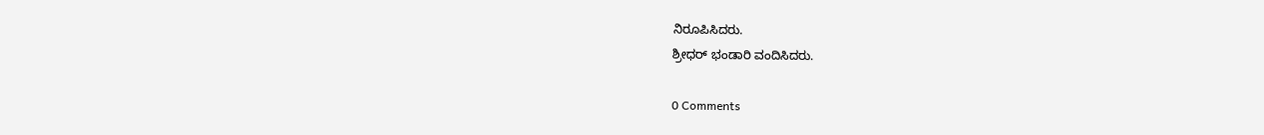ನಿರೂಪಿಸಿದರು.
ಶ್ರೀಧರ್ ಭಂಡಾರಿ ವಂದಿಸಿದರು.

0 Comments